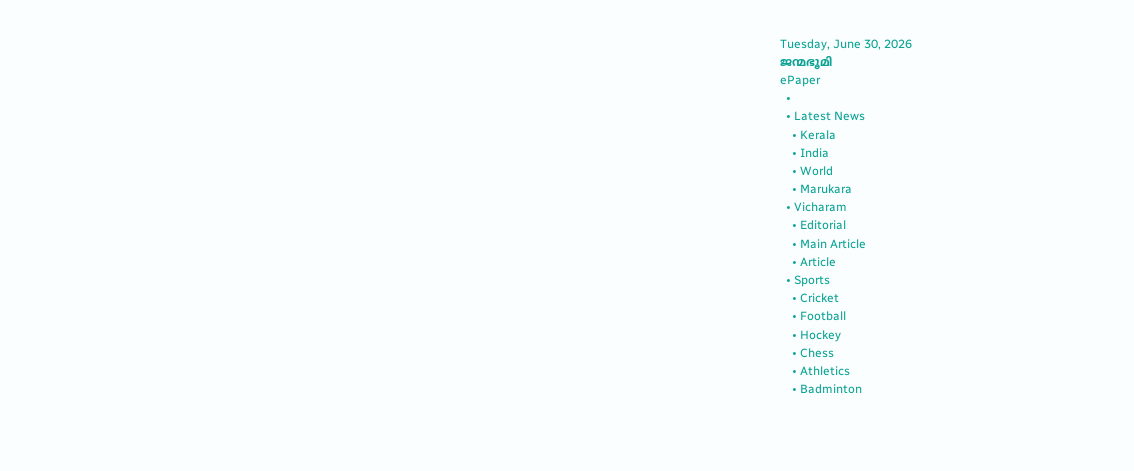Tuesday, June 30, 2026
ജന്മഭൂമി
ePaper
  •
  • Latest News
    • Kerala
    • India
    • World
    • Marukara
  • Vicharam
    • Editorial
    • Main Article
    • Article
  • Sports
    • Cricket
    • Football
    • Hockey
    • Chess
    • Athletics
    • Badminton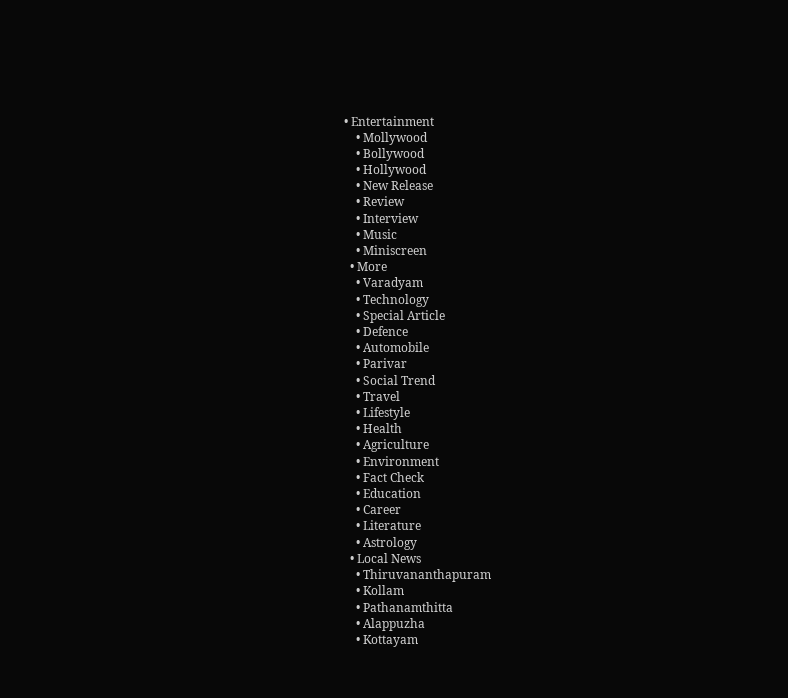• Entertainment
    • Mollywood
    • Bollywood
    • Hollywood
    • New Release
    • Review
    • Interview
    • Music
    • Miniscreen
  • More
    • Varadyam
    • Technology
    • Special Article
    • Defence
    • Automobile
    • Parivar
    • Social Trend
    • Travel
    • Lifestyle
    • Health
    • Agriculture
    • Environment
    • Fact Check
    • Education
    • Career
    • Literature
    • Astrology
  • Local News
    • Thiruvananthapuram
    • Kollam
    • Pathanamthitta
    • Alappuzha
    • Kottayam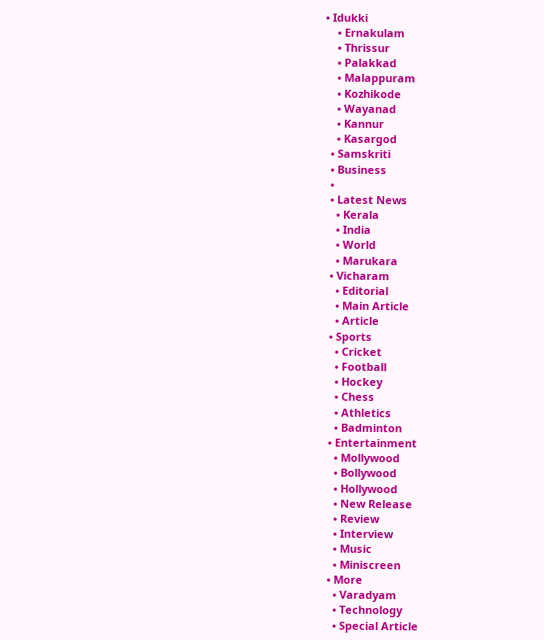• Idukki
    • Ernakulam
    • Thrissur
    • Palakkad
    • Malappuram
    • Kozhikode
    • Wayanad
    • Kannur
    • Kasargod
  • Samskriti
  • Business
  •
  • Latest News
    • Kerala
    • India
    • World
    • Marukara
  • Vicharam
    • Editorial
    • Main Article
    • Article
  • Sports
    • Cricket
    • Football
    • Hockey
    • Chess
    • Athletics
    • Badminton
  • Entertainment
    • Mollywood
    • Bollywood
    • Hollywood
    • New Release
    • Review
    • Interview
    • Music
    • Miniscreen
  • More
    • Varadyam
    • Technology
    • Special Article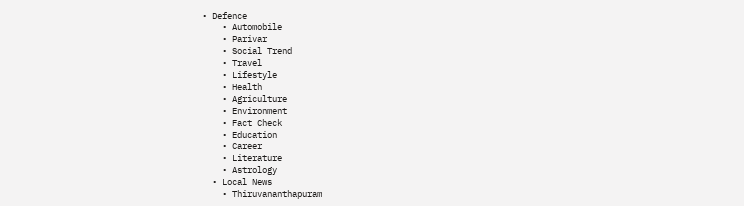• Defence
    • Automobile
    • Parivar
    • Social Trend
    • Travel
    • Lifestyle
    • Health
    • Agriculture
    • Environment
    • Fact Check
    • Education
    • Career
    • Literature
    • Astrology
  • Local News
    • Thiruvananthapuram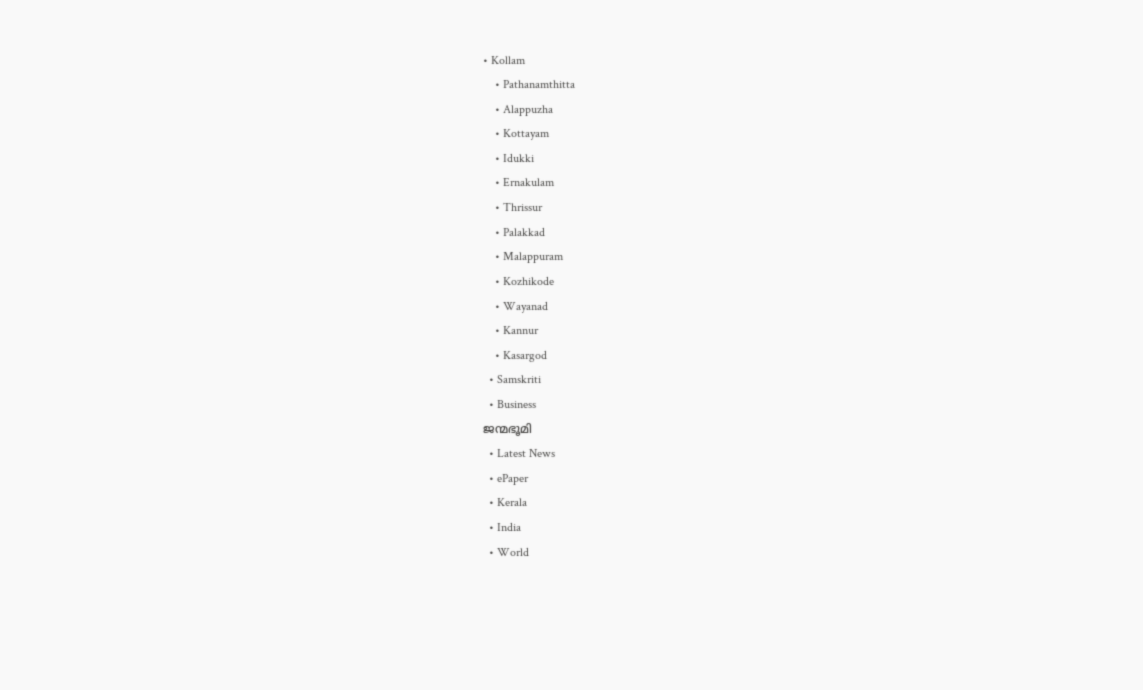• Kollam
    • Pathanamthitta
    • Alappuzha
    • Kottayam
    • Idukki
    • Ernakulam
    • Thrissur
    • Palakkad
    • Malappuram
    • Kozhikode
    • Wayanad
    • Kannur
    • Kasargod
  • Samskriti
  • Business
ജന്മഭൂമി
  • Latest News
  • ePaper
  • Kerala
  • India
  • World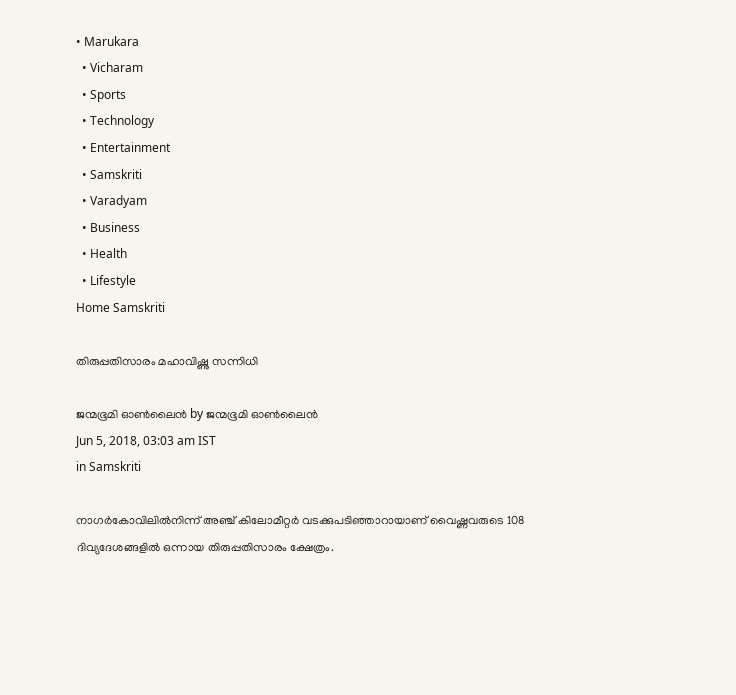• Marukara
  • Vicharam
  • Sports
  • Technology
  • Entertainment
  • Samskriti
  • Varadyam
  • Business
  • Health
  • Lifestyle
Home Samskriti

തിരുപ്പതിസാരം മഹാവിഷ്ണു സന്നിധി

ജന്മഭൂമി ഓണ്‍ലൈന്‍ by ജന്മഭൂമി ഓണ്‍ലൈന്‍
Jun 5, 2018, 03:03 am IST
in Samskriti

നാഗര്‍കോവിലില്‍നിന്ന് അഞ്ച് കിലോമീറ്റര്‍ വടക്കുപടിഞ്ഞാറായാണ് വൈഷ്ണവരുടെ 108 ദിവ്യദേശങ്ങളില്‍ ഒന്നായ തിരുപ്പതിസാരം ക്ഷേത്രം.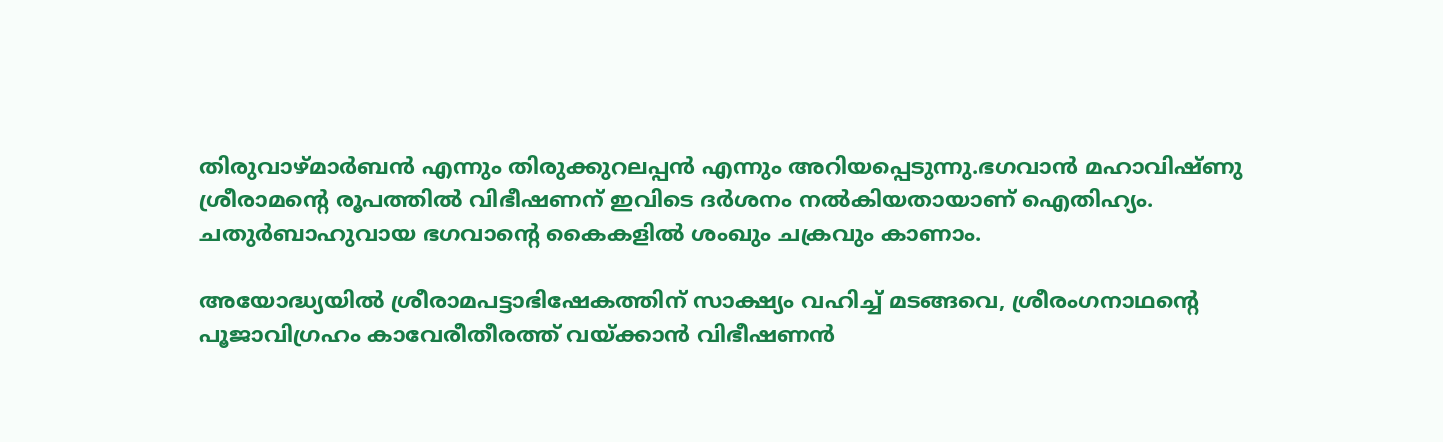തിരുവാഴ്മാര്‍ബന്‍ എന്നും തിരുക്കുറലപ്പന്‍ എന്നും അറിയപ്പെടുന്നു.ഭഗവാന്‍ മഹാവിഷ്ണു ശ്രീരാമന്റെ രൂപത്തില്‍ വിഭീഷണന് ഇവിടെ ദര്‍ശനം നല്‍കിയതായാണ് ഐതിഹ്യം. ചതുര്‍ബാഹുവായ ഭഗവാന്റെ കൈകളില്‍ ശംഖും ചക്രവും കാണാം.

അയോദ്ധ്യയില്‍ ശ്രീരാമപട്ടാഭിഷേകത്തിന് സാക്ഷ്യം വഹിച്ച് മടങ്ങവെ, ശ്രീരംഗനാഥന്റെ പൂജാവിഗ്രഹം കാവേരീതീരത്ത് വയ്‌ക്കാന്‍ വിഭീഷണന്‍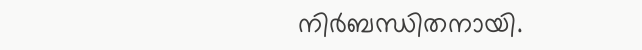നിര്‍ബന്ധിതനായി.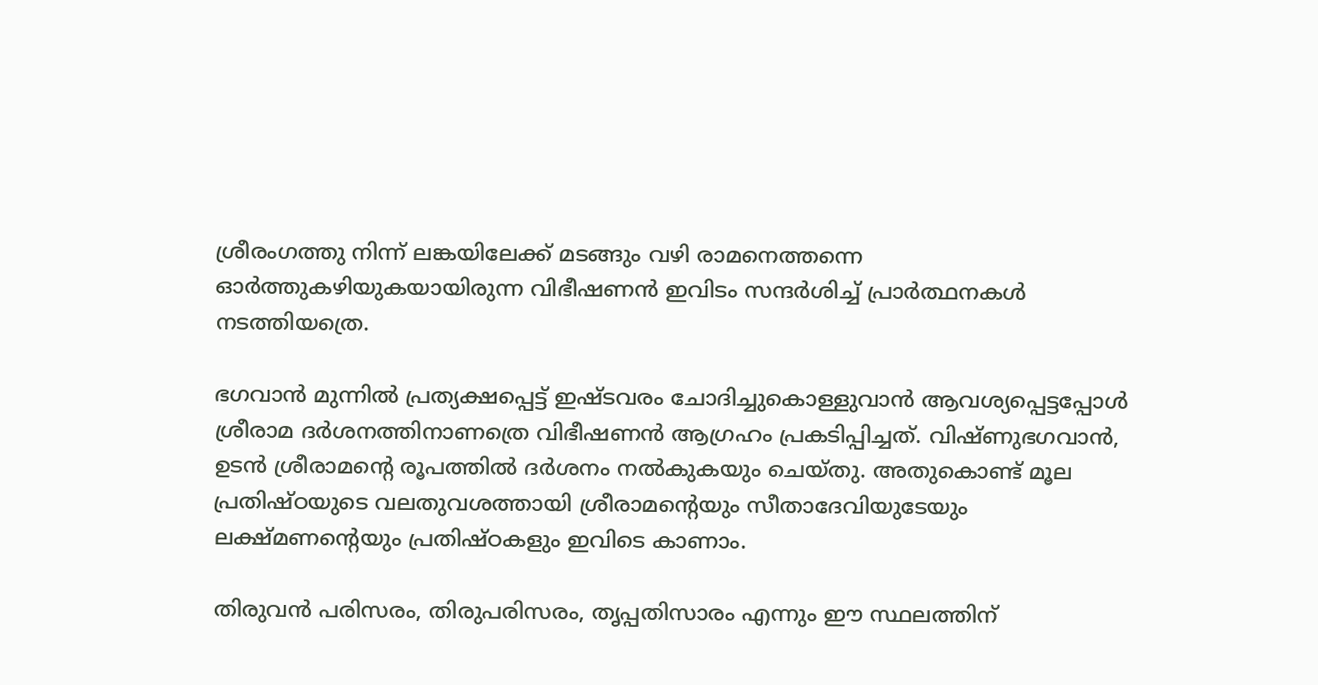ശ്രീരംഗത്തു നിന്ന് ലങ്കയിലേക്ക് മടങ്ങും വഴി രാമനെത്തന്നെ ഓര്‍ത്തുകഴിയുകയായിരുന്ന വിഭീഷണന്‍ ഇവിടം സന്ദര്‍ശിച്ച് പ്രാര്‍ത്ഥനകള്‍ നടത്തിയത്രെ.

ഭഗവാന്‍ മുന്നില്‍ പ്രത്യക്ഷപ്പെട്ട് ഇഷ്ടവരം ചോദിച്ചുകൊള്ളുവാന്‍ ആവശ്യപ്പെട്ടപ്പോള്‍ ശ്രീരാമ ദര്‍ശനത്തിനാണത്രെ വിഭീഷണന്‍ ആഗ്രഹം പ്രകടിപ്പിച്ചത്. വിഷ്ണുഭഗവാന്‍, ഉടന്‍ ശ്രീരാമന്റെ രൂപത്തില്‍ ദര്‍ശനം നല്‍കുകയും ചെയ്തു. അതുകൊണ്ട് മൂല പ്രതിഷ്ഠയുടെ വലതുവശത്തായി ശ്രീരാമന്റെയും സീതാദേവിയുടേയും ലക്ഷ്മണന്റെയും പ്രതിഷ്ഠകളും ഇവിടെ കാണാം.

തിരുവന്‍ പരിസരം, തിരുപരിസരം, തൃപ്പതിസാരം എന്നും ഈ സ്ഥലത്തിന്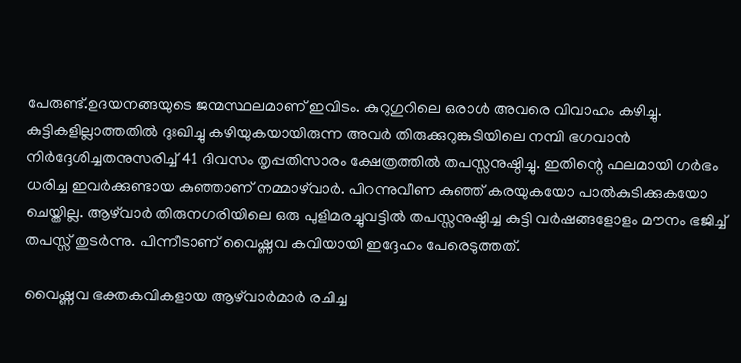പേരുണ്ട്.ഉദയനങ്ങയുടെ ജന്മസ്ഥലമാണ് ഇവിടം. കുറുഗുറിലെ ഒരാള്‍ അവരെ വിവാഹം കഴിച്ചു. കുട്ടികളില്ലാത്തതില്‍ ദുഃഖിച്ചു കഴിയുകയായിരുന്ന അവര്‍ തിരുക്കുറുങ്കുടിയിലെ നമ്പി ഭഗവാന്‍ നിര്‍ദ്ദേശിച്ചതനുസരിച്ച് 41 ദിവസം തൃപ്പതിസാരം ക്ഷേത്രത്തില്‍ തപസ്സനുഷ്ഠിച്ചു. ഇതിന്റെ ഫലമായി ഗര്‍ഭം ധരിച്ച ഇവര്‍ക്കുണ്ടായ കുഞ്ഞാണ് നമ്മാഴ്‌വാര്‍. പിറന്നുവീണ കുഞ്ഞ് കരയുകയോ പാല്‍കുടിക്കുകയോ ചെയ്തില്ല. ആഴ്‌വാര്‍ തിരുനഗരിയിലെ ഒരു പുളിമരച്ചുവട്ടില്‍ തപസ്സനുഷ്ഠിച്ച കുട്ടി വര്‍ഷങ്ങളോളം മൗനം ഭജിച്ച് തപസ്സ് തുടര്‍ന്നു. പിന്നീടാണ് വൈഷ്ണവ കവിയായി ഇദ്ദേഹം പേരെടുത്തത്.

വൈഷ്ണവ ഭക്തകവികളായ ആഴ്‌വാര്‍മാര്‍ രചിച്ച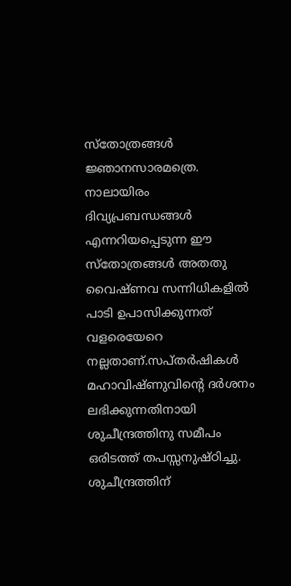സ്‌തോത്രങ്ങള്‍ ജ്ഞാനസാരമത്രെ. നാലായിരം ദിവ്യപ്രബന്ധങ്ങള്‍ എന്നറിയപ്പെടുന്ന ഈ സ്‌തോത്രങ്ങള്‍ അതതു വൈഷ്ണവ സന്നിധികളില്‍ പാടി ഉപാസിക്കുന്നത് വളരെയേറെ നല്ലതാണ്.സപ്തര്‍ഷികള്‍ മഹാവിഷ്ണുവിന്റെ ദര്‍ശനം ലഭിക്കുന്നതിനായി ശുചീന്ദ്രത്തിനു സമീപം ഒരിടത്ത് തപസ്സനുഷ്ഠിച്ചു.  ശുചീന്ദ്രത്തിന്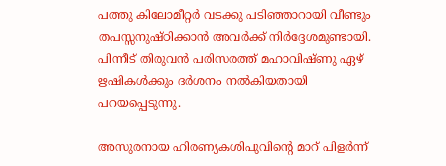പത്തു കിലോമീറ്റര്‍ വടക്കു പടിഞ്ഞാറായി വീണ്ടും തപസ്സനുഷ്ഠിക്കാന്‍ അവര്‍ക്ക് നിര്‍ദ്ദേശമുണ്ടായി. പിന്നീട് തിരുവന്‍ പരിസരത്ത് മഹാവിഷ്ണു ഏഴ് ഋഷികള്‍ക്കും ദര്‍ശനം നല്‍കിയതായി പറയപ്പെടുന്നു.

അസുരനായ ഹിരണ്യകശിപുവിന്റെ മാറ് പിളര്‍ന്ന്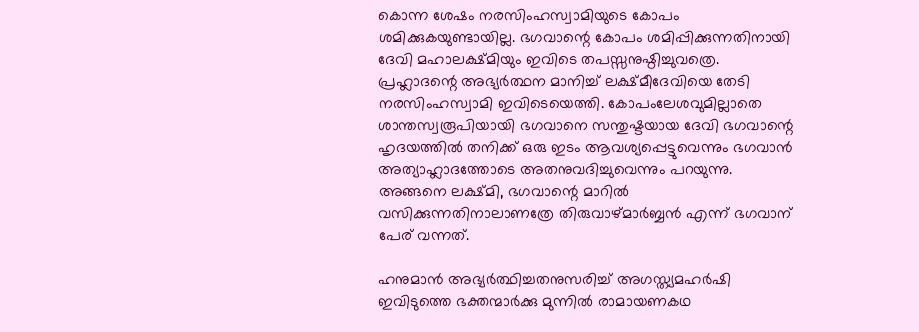കൊന്ന ശേഷം നരസിംഹസ്വാമിയുടെ കോപം ശമിക്കുകയുണ്ടായില്ല. ഭഗവാന്റെ കോപം ശമിപ്പിക്കുന്നതിനായി ദേവി മഹാലക്ഷ്മിയും ഇവിടെ തപസ്സനുഷ്ഠിച്ചുവത്രെ. പ്രഹ്ലാദന്റെ അഭ്യര്‍ത്ഥന മാനിച്ച് ലക്ഷ്മീദേവിയെ തേടി നരസിംഹസ്വാമി ഇവിടെയെത്തി. കോപംലേശവുമില്ലാതെ ശാന്തസ്വരൂപിയായി ഭഗവാനെ സന്തുഷ്ടയായ ദേവി ഭഗവാന്റെ ഹൃദയത്തില്‍ തനിക്ക് ഒരു ഇടം ആവശ്യപ്പെട്ടുവെന്നും ഭഗവാന്‍ അത്യാഹ്ലാദത്തോടെ അതനുവദിച്ചുവെന്നും പറയുന്നു. അങ്ങനെ ലക്ഷ്മി, ഭഗവാന്റെ മാറില്‍ വസിക്കുന്നതിനാലാണത്രേ തിരുവാഴ്മാര്‍ബ്ബന്‍ എന്ന് ഭഗവാന് പേര് വന്നത്.

ഹനുമാന്‍ അഭ്യര്‍ത്ഥിച്ചതനുസരിച്ച് അഗസ്ത്യമഹര്‍ഷി ഇവിടുത്തെ ഭക്തന്മാര്‍ക്കു മുന്നില്‍ രാമായണകഥ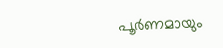പൂര്‍ണമായും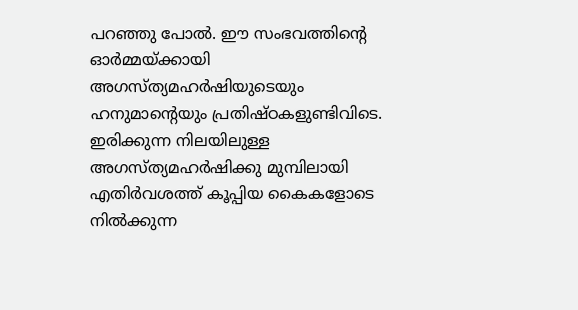പറഞ്ഞു പോല്‍. ഈ സംഭവത്തിന്റെ ഓര്‍മ്മയ്‌ക്കായി അഗസ്ത്യമഹര്‍ഷിയുടെയും ഹനുമാന്റെയും പ്രതിഷ്ഠകളുണ്ടിവിടെ. ഇരിക്കുന്ന നിലയിലുള്ള അഗസ്ത്യമഹര്‍ഷിക്കു മുമ്പിലായി എതിര്‍വശത്ത് കൂപ്പിയ കൈകളോടെ നില്‍ക്കുന്ന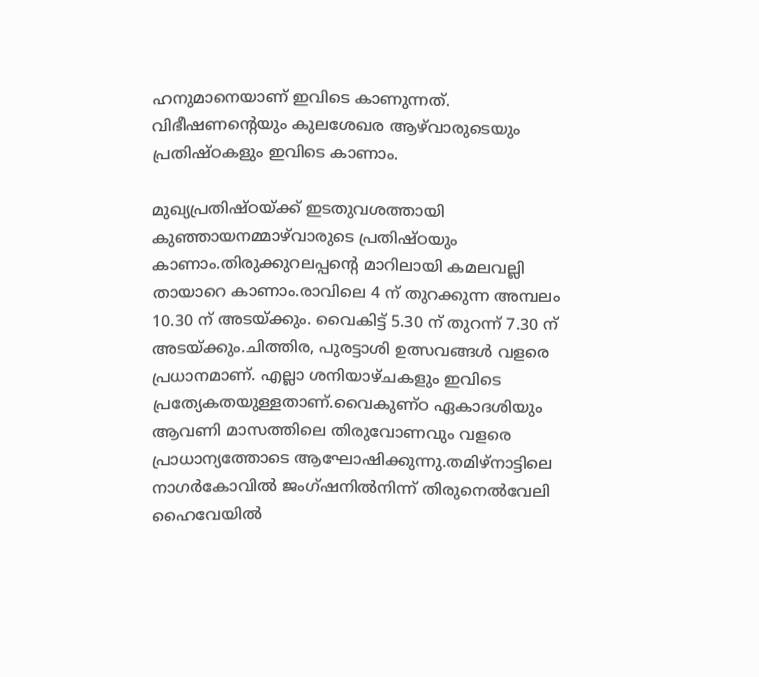ഹനുമാനെയാണ് ഇവിടെ കാണുന്നത്. വിഭീഷണന്റെയും കുലശേഖര ആഴ്‌വാരുടെയും പ്രതിഷ്ഠകളും ഇവിടെ കാണാം.

മുഖ്യപ്രതിഷ്ഠയ്‌ക്ക് ഇടതുവശത്തായി കുഞ്ഞായനമ്മാഴ്‌വാരുടെ പ്രതിഷ്ഠയും കാണാം.തിരുക്കുറലപ്പന്റെ മാറിലായി കമലവല്ലി തായാറെ കാണാം.രാവിലെ 4 ന് തുറക്കുന്ന അമ്പലം 10.30 ന് അടയ്‌ക്കും. വൈകിട്ട് 5.30 ന് തുറന്ന് 7.30 ന് അടയ്‌ക്കും.ചിത്തിര, പുരട്ടാശി ഉത്സവങ്ങള്‍ വളരെ പ്രധാനമാണ്. എല്ലാ ശനിയാഴ്ചകളും ഇവിടെ പ്രത്യേകതയുള്ളതാണ്.വൈകുണ്ഠ ഏകാദശിയും ആവണി മാസത്തിലെ തിരുവോണവും വളരെ പ്രാധാന്യത്തോടെ ആഘോഷിക്കുന്നു.തമിഴ്‌നാട്ടിലെ നാഗര്‍കോവില്‍ ജംഗ്ഷനില്‍നിന്ന് തിരുനെല്‍വേലി ഹൈവേയില്‍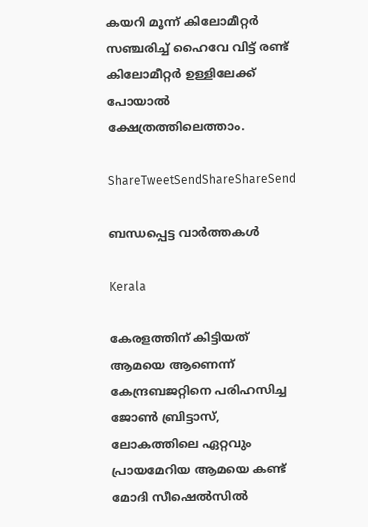കയറി മൂന്ന് കിലോമീറ്റര്‍ സഞ്ചരിച്ച് ഹൈവേ വിട്ട് രണ്ട് കിലോമീറ്റര്‍ ഉള്ളിലേക്ക് പോയാല്‍ ക്ഷേത്രത്തിലെത്താം.

ShareTweetSendShareShareSend

ബന്ധപ്പെട്ട വാര്‍ത്തകള്‍

Kerala

കേരളത്തിന് കിട്ടിയത്  ആമയെ ആണെന്ന് കേന്ദ്രബജറ്റിനെ പരിഹസിച്ച ജോണ്‍ ബ്രിട്ടാസ്, ലോകത്തിലെ ഏറ്റവും പ്രായമേറിയ ആമയെ കണ്ട് മോദി സീഷെല്‍സില്‍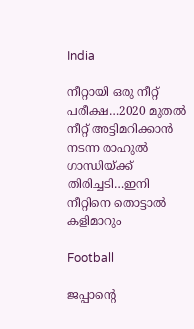India

നീറ്റായി ഒരു നീറ്റ് പരീക്ഷ…2020 മുതല്‍ നീറ്റ് അട്ടിമറിക്കാന്‍ നടന്ന രാഹുല്‍ ഗാന്ധിയ്‌ക്ക് തിരിച്ചടി…ഇനി നീറ്റിനെ തൊട്ടാല്‍ കളിമാറും

Football

ജപ്പാന്റെ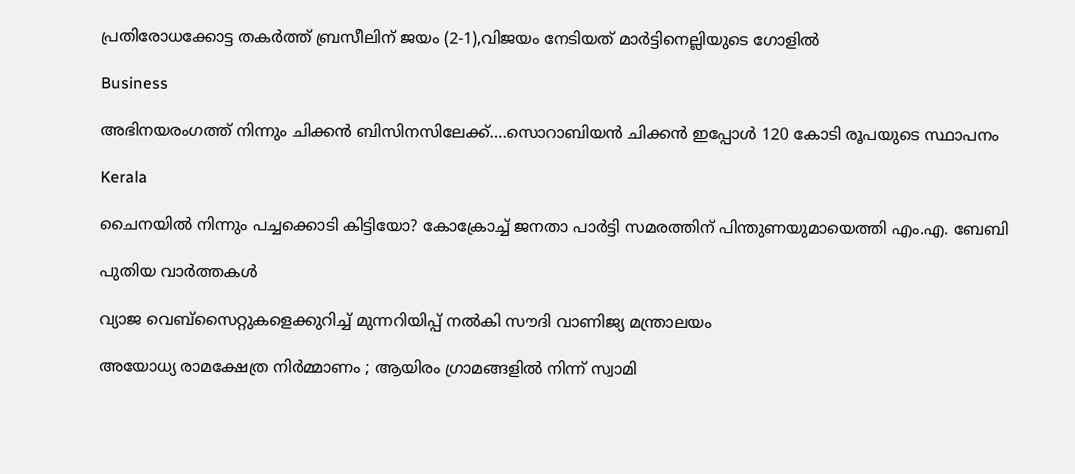പ്രതിരോധക്കോട്ട തകര്‍ത്ത് ബ്രസീലിന് ജയം (2-1),വിജയം നേടിയത് മാര്‍ട്ടിനെല്ലിയുടെ ഗോളില്‍

Business

അഭിനയരംഗത്ത് നിന്നും ചിക്കന്‍ ബിസിനസിലേക്ക്….സൊറാബിയന്‍ ചിക്കന്‍ ഇപ്പോള്‍ 120 കോടി രൂപയുടെ സ്ഥാപനം

Kerala

ചൈനയില്‍ നിന്നും പച്ചക്കൊടി കിട്ടിയോ? കോക്രോച്ച് ജനതാ പാര്‍ട്ടി സമരത്തിന് പിന്തുണയുമായെത്തി എം.എ. ബേബി

പുതിയ വാര്‍ത്തകള്‍

വ്യാജ വെബ്സൈറ്റുകളെക്കുറിച്ച് മുന്നറിയിപ്പ് നൽകി സൗദി വാണിജ്യ മന്ത്രാലയം

അയോധ്യ രാമക്ഷേത്ര നിർമ്മാണം ; ആയിരം ഗ്രാമങ്ങളിൽ നിന്ന് സ്വാമി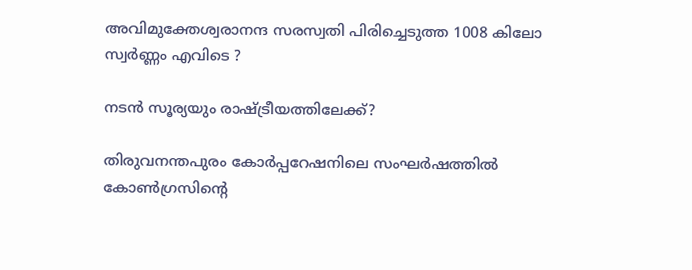അവിമുക്തേശ്വരാനന്ദ സരസ്വതി പിരിച്ചെടുത്ത 1008 കിലോ സ്വർണ്ണം എവിടെ ?

നടന്‍ സൂര്യയും രാഷ്‌ട്രീയത്തിലേക്ക്?

തിരുവനന്തപുരം കോര്‍പ്പറേഷനിലെ സംഘര്‍ഷത്തില്‍ കോണ്‍ഗ്രസിന്റെ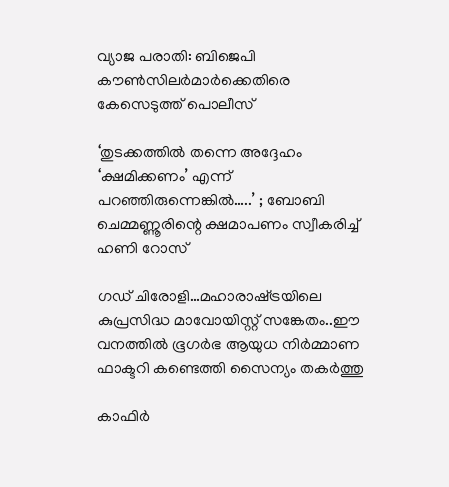വ്യാജ പരാതി: ബിജെപി കൗണ്‍സിലര്‍മാര്‍ക്കെതിരെ കേസെടുത്ത് പൊലീസ്

‘തുടക്കത്തിൽ തന്നെ അദ്ദേഹം ‘ക്ഷമിക്കണം’ എന്ന് പറഞ്ഞിരുന്നെങ്കിൽ…..’ ; ബോബി ചെമ്മണ്ണൂരിന്റെ ക്ഷമാപണം സ്വീകരിച്ച് ഹണി റോസ്

ഗഡ് ചിരോളി…മഹാരാഷ്‌ട്രയിലെ കുപ്രസിദ്ധ മാവോയിസ്റ്റ് സങ്കേതം..ഈ വനത്തില്‍ ഭൂഗര്‍ഭ ആയുധ നിര്‍മ്മാണ ഫാക്ടറി കണ്ടെത്തി സൈന്യം തകര്‍ത്തു

കാഫിര്‍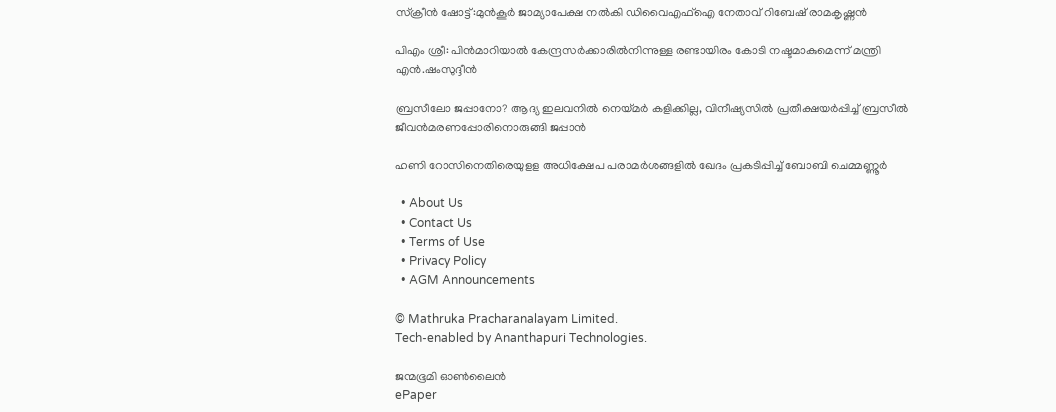സ്‌ക്രീന്‍ ഷോട്ട്:മുന്‍കൂര്‍ ജാമ്യാപേക്ഷ നല്‍കി ഡിവൈഎഫ്‌ഐ നേതാവ് റിബേഷ് രാമകൃഷ്ണന്‍

പിഎം ശ്രീ: പിന്‍മാറിയാല്‍ കേന്ദ്രസര്‍ക്കാരില്‍നിന്നുള്ള രണ്ടായിരം കോടി നഷ്ടമാകുമെന്ന് മന്ത്രി എന്‍.ഷംസുദ്ദീന്‍

ബ്രസീലോ ജപ്പാനോ? ആദ്യ ഇലവനില്‍ നെയ്‌മര്‍ കളിക്കില്ല, വിനീഷ്യസില്‍ പ്രതീക്ഷയര്‍പ്പിച്ച് ബ്രസീല്‍ ജീവന്‍മരണപ്പോരിനൊരുങ്ങി ജപ്പാന്‍

ഹണി റോസിനെതിരെയുളള അധിക്ഷേപ പരാമര്‍ശങ്ങളില്‍ ഖേദം പ്രകടിപ്പിച്ച് ബോബി ചെമ്മണ്ണൂര്‍

  • About Us
  • Contact Us
  • Terms of Use
  • Privacy Policy
  • AGM Announcements

© Mathruka Pracharanalayam Limited.
Tech-enabled by Ananthapuri Technologies.

ജന്മഭൂമി ഓണ്‍ലൈന്‍
ePaper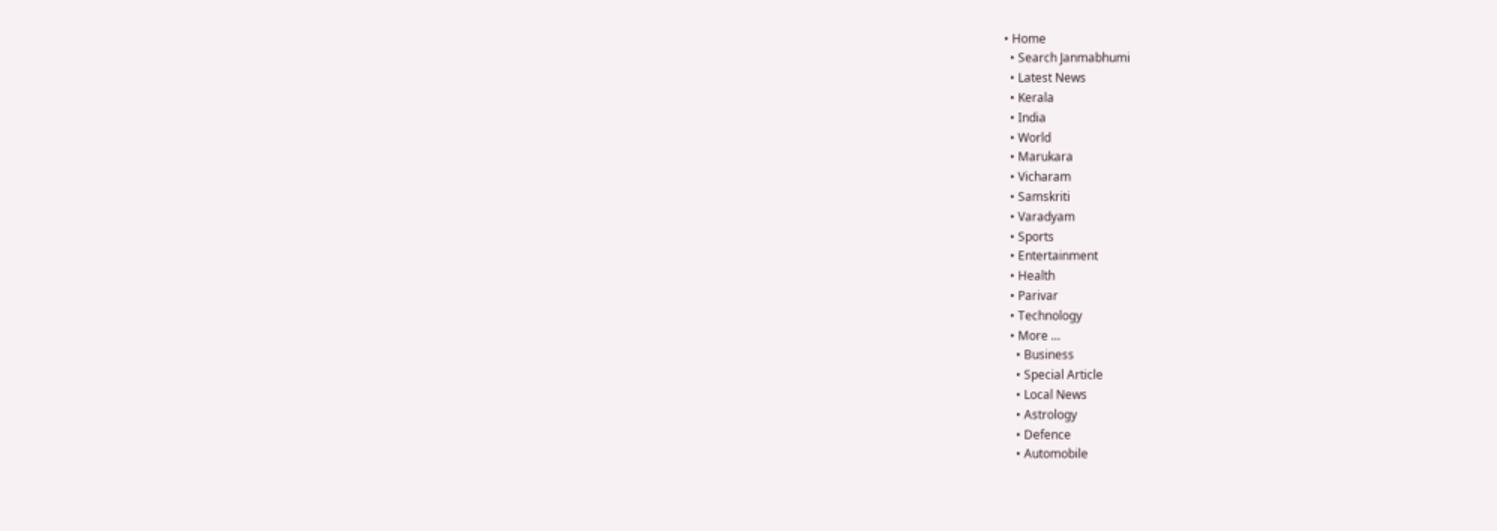• Home
  • Search Janmabhumi
  • Latest News
  • Kerala
  • India
  • World
  • Marukara
  • Vicharam
  • Samskriti
  • Varadyam
  • Sports
  • Entertainment
  • Health
  • Parivar
  • Technology
  • More …
    • Business
    • Special Article
    • Local News
    • Astrology
    • Defence
    • Automobile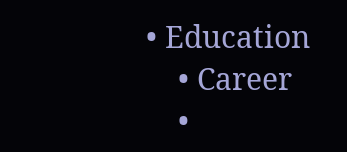• Education
    • Career
    •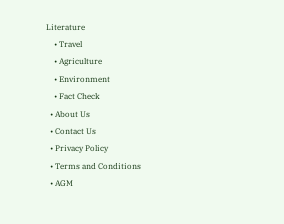Literature
    • Travel
    • Agriculture
    • Environment
    • Fact Check
  • About Us
  • Contact Us
  • Privacy Policy
  • Terms and Conditions
  • AGM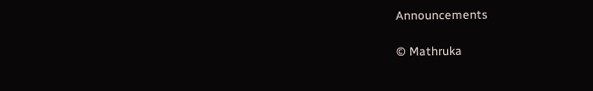Announcements

© Mathruka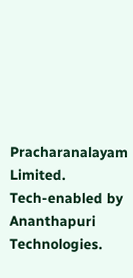Pracharanalayam Limited.
Tech-enabled by Ananthapuri Technologies.